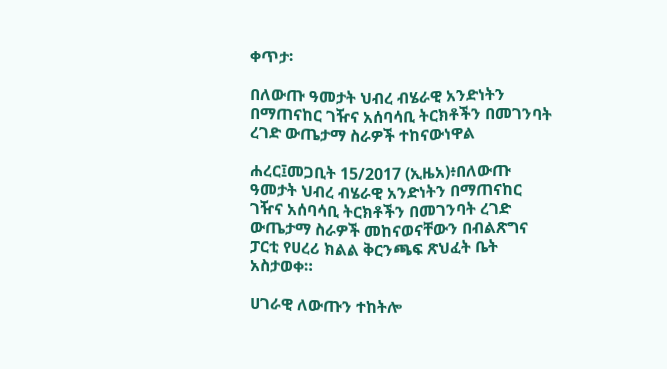ቀጥታ፡

በለውጡ ዓመታት ህብረ ብሄራዊ አንድነትን በማጠናከር ገዥና አሰባሳቢ ትርክቶችን በመገንባት ረገድ ውጤታማ ስራዎች ተከናውነዋል

ሐረር፤መጋቢት 15/2017 (ኢዜአ)፥በለውጡ ዓመታት ህብረ ብሄራዊ አንድነትን በማጠናከር ገዥና አሰባሳቢ ትርክቶችን በመገንባት ረገድ ውጤታማ ስራዎች መከናወናቸውን በብልጽግና ፓርቲ የሀረሪ ክልል ቅርንጫፍ ጽህፈት ቤት አስታወቀ።

ሀገራዊ ለውጡን ተከትሎ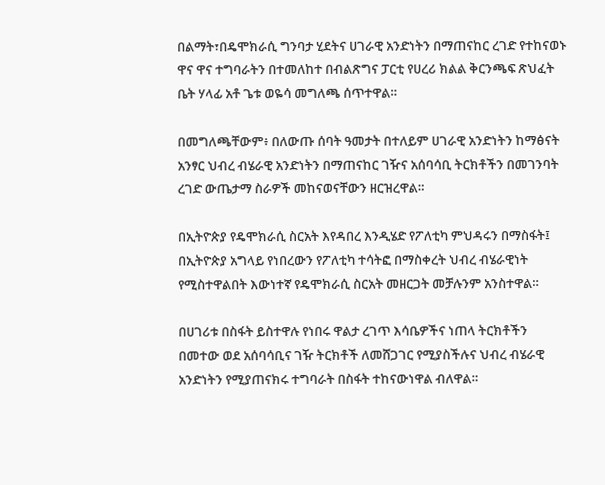በልማት፣በዴሞክራሲ ግንባታ ሂደትና ሀገራዊ አንድነትን በማጠናከር ረገድ የተከናወኑ ዋና ዋና ተግባራትን በተመለከተ በብልጽግና ፓርቲ የሀረሪ ክልል ቅርንጫፍ ጽህፈት ቤት ሃላፊ አቶ ጌቱ ወዬሳ መግለጫ ሰጥተዋል።

በመግለጫቸውም፥ በለውጡ ሰባት ዓመታት በተለይም ሀገራዊ አንድነትን ከማፅናት አንፃር ህብረ ብሄራዊ አንድነትን በማጠናከር ገዥና አሰባሳቢ ትርክቶችን በመገንባት ረገድ ውጤታማ ስራዎች መከናወናቸውን ዘርዝረዋል።

በኢትዮጵያ የዴሞክራሲ ስርአት እየዳበረ እንዲሄድ የፖለቲካ ምህዳሩን በማስፋት፤ በኢትዮጵያ አግላይ የነበረውን የፖለቲካ ተሳትፎ በማስቀረት ህብረ ብሄራዊነት የሚስተዋልበት እውነተኛ የዴሞክራሲ ስርአት መዘርጋት መቻሉንም አንስተዋል።

በሀገሪቱ በስፋት ይስተዋሉ የነበሩ ዋልታ ረገጥ እሳቤዎችና ነጠላ ትርክቶችን በመተው ወደ አሰባሳቢና ገዥ ትርክቶች ለመሸጋገር የሚያስችሉና ህብረ ብሄራዊ አንድነትን የሚያጠናክሩ ተግባራት በስፋት ተከናውነዋል ብለዋል።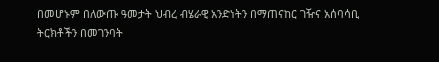በመሆኑም በለውጡ ዓመታት ህብረ ብሄራዊ አንድነትን በማጠናከር ገዥና አሰባሳቢ ትርክቶችን በመገንባት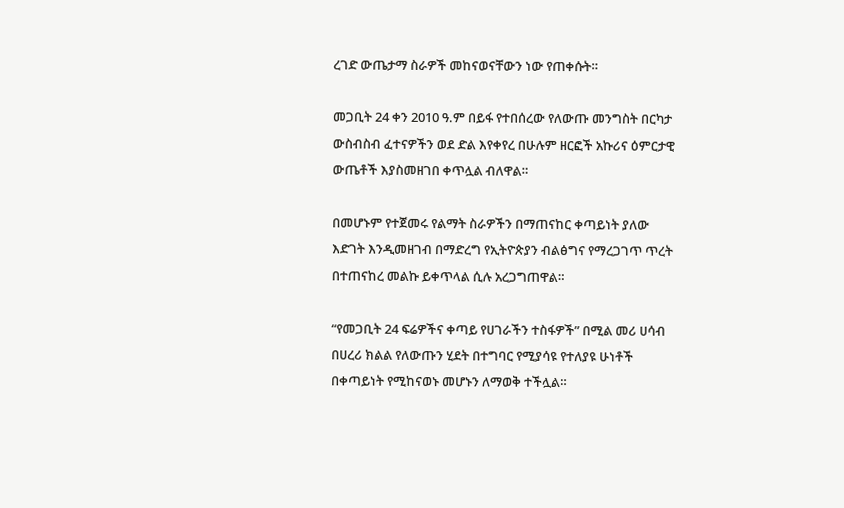ረገድ ውጤታማ ስራዎች መከናወናቸውን ነው የጠቀሱት።

መጋቢት 24 ቀን 2010 ዓ.ም በይፋ የተበሰረው የለውጡ መንግስት በርካታ ውስብስብ ፈተናዎችን ወደ ድል እየቀየረ በሁሉም ዘርፎች አኩሪና ዕምርታዊ ውጤቶች እያስመዘገበ ቀጥሏል ብለዋል።

በመሆኑም የተጀመሩ የልማት ስራዎችን በማጠናከር ቀጣይነት ያለው እድገት እንዲመዘገብ በማድረግ የኢትዮጵያን ብልፅግና የማረጋገጥ ጥረት በተጠናከረ መልኩ ይቀጥላል ሲሉ አረጋግጠዋል።

“የመጋቢት 24 ፍሬዎችና ቀጣይ የሀገራችን ተስፋዎች” በሚል መሪ ሀሳብ በሀረሪ ክልል የለውጡን ሂደት በተግባር የሚያሳዩ የተለያዩ ሁነቶች በቀጣይነት የሚከናወኑ መሆኑን ለማወቅ ተችሏል።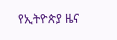የኢትዮጵያ ዜና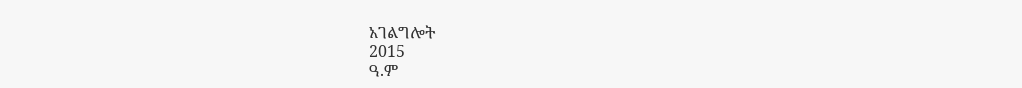አገልግሎት
2015
ዓ.ም